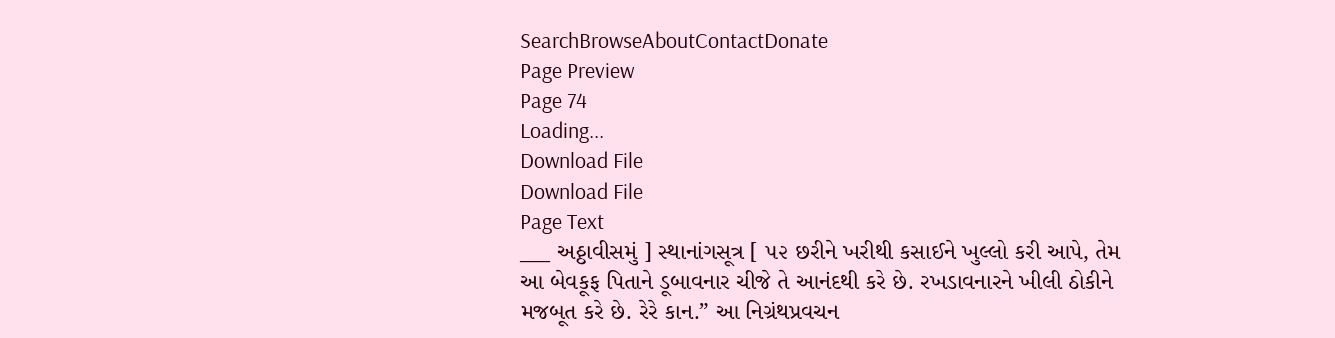SearchBrowseAboutContactDonate
Page Preview
Page 74
Loading...
Download File
Download File
Page Text
___ અઠ્ઠાવીસમું ] સ્થાનાંગસૂત્ર [ ૫૨ છરીને ખરીથી કસાઈને ખુલ્લો કરી આપે, તેમ આ બેવકૂફ પિતાને ડૂબાવનાર ચીજે તે આનંદથી કરે છે. રખડાવનારને ખીલી ઠોકીને મજબૂત કરે છે. રેરે કાન.” આ નિગ્રંથપ્રવચન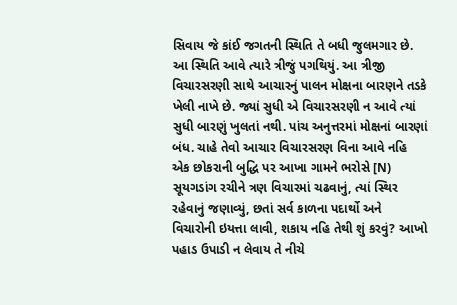સિવાય જે કાંઈ જગતની સ્થિતિ તે બધી જુલમગાર છે. આ સ્થિતિ આવે ત્યારે ત્રીજું પગથિયું. આ ત્રીજી વિચારસરણી સાથે આચારનું પાલન મોક્ષના બારણને તડકે ખેલી નાખે છે. જ્યાં સુધી એ વિચારસરણી ન આવે ત્યાં સુધી બારણું ખુલતાં નથી. પાંચ અનુત્તરમાં મોક્ષનાં બારણાં બંધ. ચાહે તેવો આચાર વિચારસરણ વિના આવે નહિ એક છોકરાની બુદ્ધિ પર આખા ગામને ભરોસે [N) સૂયગડાંગ રચીને ત્રણ વિચારમાં ચઢવાનું, ત્યાં સ્થિર રહેવાનું જણાવ્યું, છતાં સર્વ કાળના પદાર્થો અને વિચારોની ઇયત્તા લાવી, શકાય નહિ તેથી શું કરવું? આખો પહાડ ઉપાડી ન લેવાય તે નીચે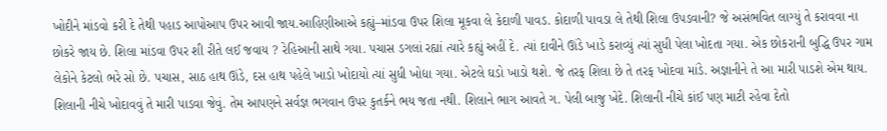ખોદીને માંડવો કરી દે તેથી પહાડ આપોઆપ ઉપર આવી જાય.આહિણીઆએ કહ્યું–માંડવા ઉપર શિલા મૂકવા લે કેદાળી પાવડ. કોદાળી પાવડા લે તેથી શિલા ઉપડવાની? જે અસંભવિત લાગ્યું તે કરાવવા ના છોકરે જાય છે. શિલા માંડવા ઉપર શી રીતે લઈ જવાય ? રેહિઆની સાથે ગયા. પચાસ ડગલાં રહ્યાં ત્યારે કહ્યું અહીં દે. ત્યાં દાવીને ઊંડે ખાડે કરાવ્યું ત્યાં સુધી પેલા ખોદતા ગયા. એક છોકરાની બુદ્ધિ ઉપર ગામ લેકોને કેટલો ભરે સો છે. પચાસ, સાઠ હાથ ઊંડે, દસ હાથ પહેલે ખાડો ખોદાયો ત્યાં સુધી ખોદ્યા ગયા. એટલે ઘડો ખાડો થશે. જે તરફ શિલા છે તે તરફ ખોદવા માંડે. અજ્ઞાનીને તે આ મારી પાડશે એમ થાય. શિલાની નીચે ખોદાવવું તે મારી પાડવા જેવું. તેમ આપણને સર્વજ્ઞ ભગવાન ઉપર કુતર્કને ભય જતા નથી. શિલાને ભાગ આવતે ગ. પેલી બાજુ ખેદે. શિલાની નીચે કાંઈ પણ માટી રહેવા દેતો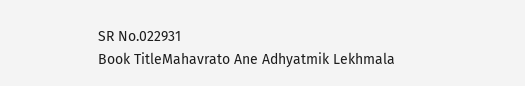SR No.022931
Book TitleMahavrato Ane Adhyatmik Lekhmala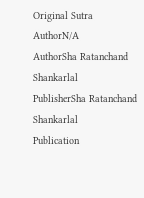Original Sutra AuthorN/A
AuthorSha Ratanchand Shankarlal
PublisherSha Ratanchand Shankarlal
Publication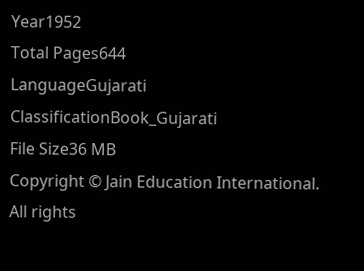Year1952
Total Pages644
LanguageGujarati
ClassificationBook_Gujarati
File Size36 MB
Copyright © Jain Education International. All rights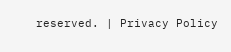reserved. | Privacy Policy